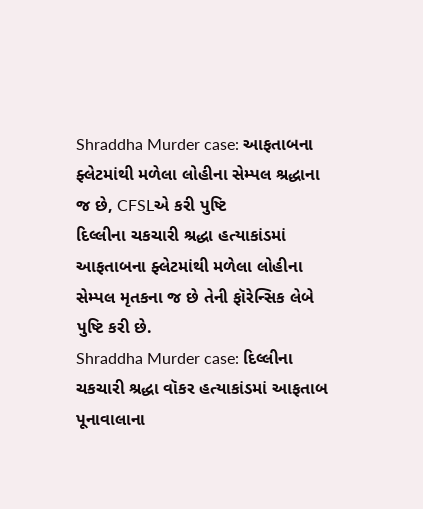Shraddha Murder case: આફતાબના ફ્લેટમાંથી મળેલા લોહીના સેમ્પલ શ્રદ્ધાના જ છે, CFSLએ કરી પુષ્ટિ
દિલ્લીના ચકચારી શ્રદ્ધા હત્યાકાંડમાં આફતાબના ફ્લેટમાંથી મળેલા લોહીના સેમ્પલ મૃતકના જ છે તેની ફૉરેન્સિક લેબે પુષ્ટિ કરી છે.
Shraddha Murder case: દિલ્લીના ચકચારી શ્રદ્ધા વૉકર હત્યાકાંડમાં આફતાબ પૂનાવાલાના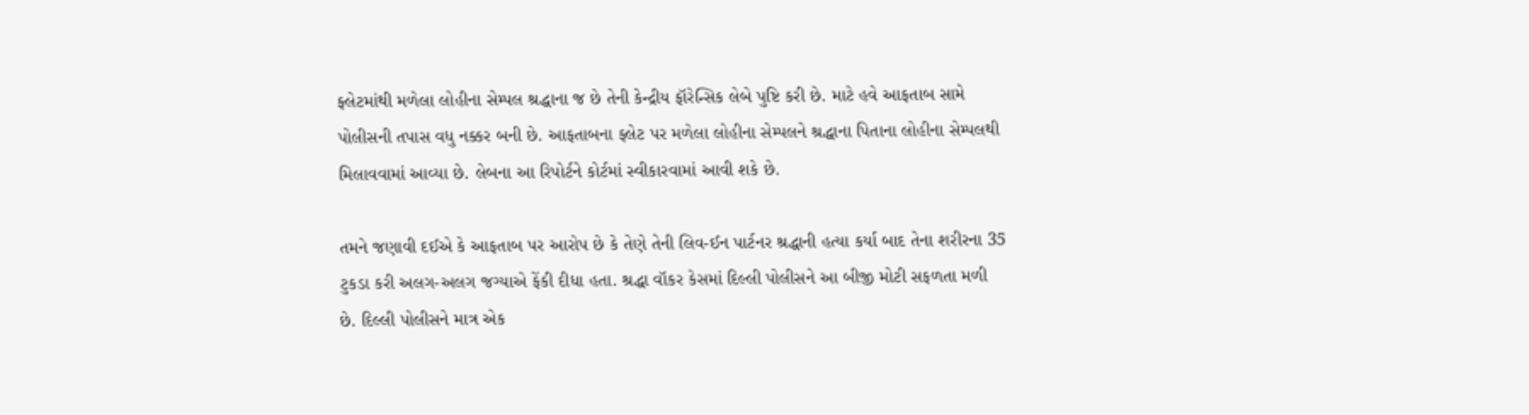ફ્લેટમાંથી મળેલા લોહીના સેમ્પલ શ્રદ્ધાના જ છે તેની કેન્દ્રીય ફૉરેન્સિક લેબે પુષ્ટિ કરી છે. માટે હવે આફતાબ સામે પોલીસની તપાસ વધુ નક્કર બની છે. આફતાબના ફ્લેટ પર મળેલા લોહીના સેમ્પલને શ્રદ્ધાના પિતાના લોહીના સેમ્પલથી મિલાવવામાં આવ્યા છે. લેબના આ રિપોર્ટને કોર્ટમાં સ્વીકારવામાં આવી શકે છે.

તમને જણાવી દઈએ કે આફતાબ પર આરોપ છે કે તેણે તેની લિવ-ઈન પાર્ટનર શ્રદ્ધાની હત્યા કર્યા બાદ તેના શરીરના 35 ટુકડા કરી અલગ-અલગ જગ્યાએ ફેંકી દીધા હતા. શ્રદ્ધા વૉકર કેસમાં દિલ્લી પોલીસને આ બીજી મોટી સફળતા મળી છે. દિલ્લી પોલીસને માત્ર એક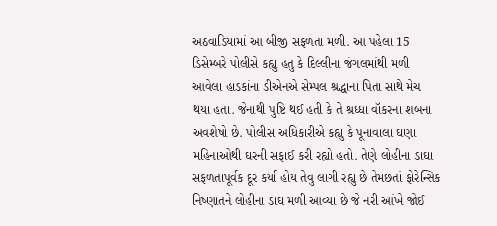અઠવાડિયામાં આ બીજી સફળતા મળી. આ પહેલા 15 ડિસેમ્બરે પોલીસે કહ્યુ હતુ કે દિલ્લીના જંગલમાંથી મળી આવેલા હાડકાંના ડીએનએ સેમ્પલ શ્રદ્ધાના પિતા સાથે મેચ થયા હતા. જેનાથી પુષ્ટિ થઈ હતી કે તે શ્રધ્ધા વૉકરના શબના અવશેષો છે. પોલીસ અધિકારીએ કહ્યુ કે પૂનાવાલા ઘણા મહિનાઓથી ઘરની સફાઈ કરી રહ્યો હતો. તેણે લોહીના ડાઘા સફળતાપૂર્વક દૂર કર્યા હોય તેવુ લાગી રહ્યુ છે તેમછતાં ફોરેન્સિક નિષ્ણાતને લોહીના ડાઘ મળી આવ્યા છે જે નરી આંખે જોઈ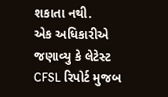શકાતા નથી.
એક અધિકારીએ જણાવ્યુ કે લેટેસ્ટ CFSL રિપોર્ટ મુજબ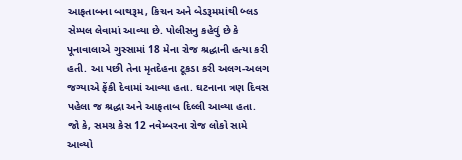આફતાબના બાથરૂમ, કિચન અને બેડરૂમમાંથી બ્લડ સેમ્પલ લેવામાં આવ્યા છે. પોલીસનુ કહેવું છે કે પૂનાવાલાએ ગુસ્સામાં 18 મેના રોજ શ્રદ્ધાની હત્યા કરી હતી. આ પછી તેના મૃતદેહના ટૂકડા કરી અલગ-અલગ જગ્યાએ ફેંકી દેવામાં આવ્યા હતા. ઘટનાના ત્રણ દિવસ પહેલા જ શ્રદ્ધા અને આફતાબ દિલ્લી આવ્યા હતા. જો કે, સમગ્ર કેસ 12 નવેમ્બરના રોજ લોકો સામે આવ્યો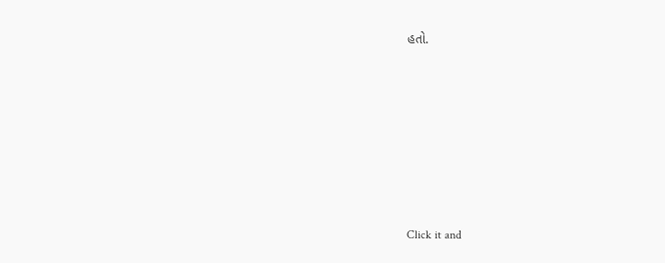હતો.












Click it and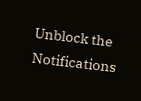Unblock the Notifications